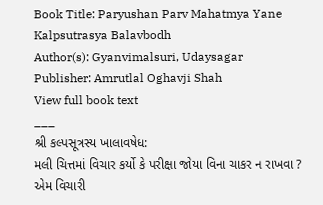Book Title: Paryushan Parv Mahatmya Yane Kalpsutrasya Balavbodh
Author(s): Gyanvimalsuri, Udaysagar
Publisher: Amrutlal Oghavji Shah
View full book text
___
શ્રી કલ્પસૂત્રસ્ય ખાલાવષેધ:
મલી ચિત્તમાં વિચાર કર્યો કે પરીક્ષા જોયા વિના ચાકર ન રાખવા ? એમ વિચારી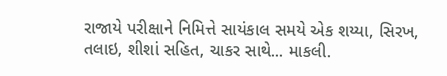રાજાયે પરીક્ષાને નિમિત્તે સાયંકાલ સમયે એક શય્યા, સિરખ, તલાઇ, શીશાં સહિત, ચાકર સાથે... માકલી.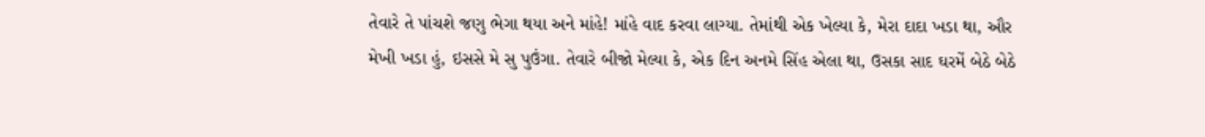તેવારે તે પાંચશે જણુ ભેગા થયા અને માંહે! માંહે વાદ કરવા લાગ્યા. તેમાંથી એક ખેલ્યા કે, મેરા દાદા ખડા થા, ઔર મેખી ખડા હું, ઇસસે મે સુ પુઉંગા. તેવારે બીજો મેલ્યા કે, એક દિન અનમે સિંહ એલા થા, ઉસકા સાદ ઘરમેં બેઠે બેઠે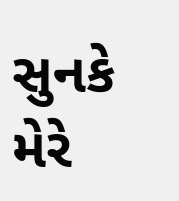સુનકે મેરે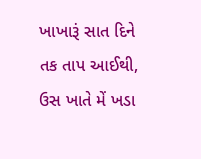ખાખારૂં સાત દિને તક તાપ આઈથી, ઉસ ખાતે મેં ખડા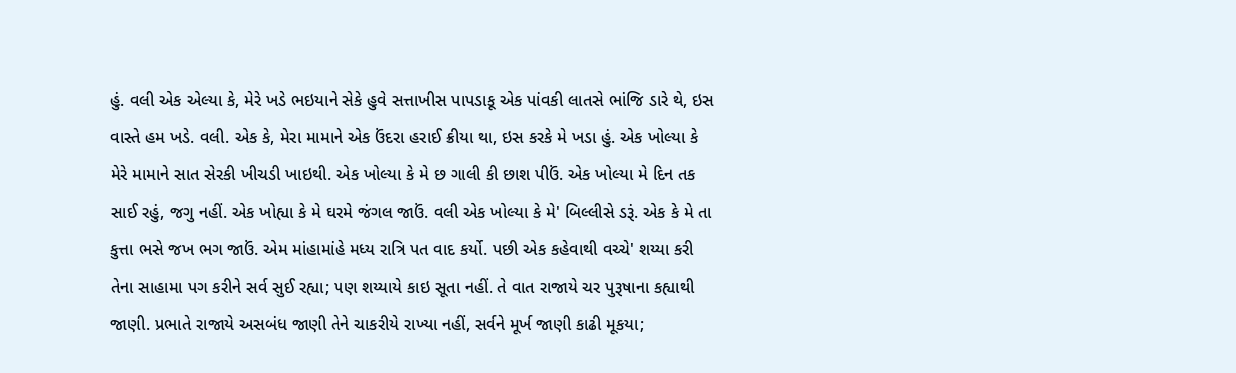હું. વલી એક એલ્યા કે, મેરે ખડે ભઇયાને સેકે હુવે સત્તાખીસ પાપડાકૂ એક પાંવકી લાતસે ભાંજિ ડારે થે, ઇસ વાસ્તે હમ ખડે. વલી. એક કે, મેરા મામાને એક ઉંદરા હરાઈ ક્રીયા થા, ઇસ કરકે મે ખડા હું. એક ખોલ્યા કે મેરે મામાને સાત સેરકી ખીચડી ખાઇથી. એક ખોલ્યા કે મે છ ગાલી કી છાશ પીઉં. એક ખોલ્યા મે દિન તક સાઈ રહું, જગુ નહીં. એક ખોહ્યા કે મે ઘરમે જંગલ જાઉં. વલી એક ખોલ્યા કે મે' બિલ્લીસે ડરૂં. એક કે મે તા કુત્તા ભસે જખ ભગ જાઉં. એમ માંહામાંહે મધ્ય રાત્રિ પત વાદ કર્યો. પછી એક કહેવાથી વચ્ચે' શય્યા કરી તેના સાહામા પગ કરીને સર્વ સુઈ રહ્યા; પણ શય્યાયે કાઇ સૂતા નહીં. તે વાત રાજાયે ચર પુરૂષાના કહ્યાથી જાણી. પ્રભાતે રાજાયે અસબંધ જાણી તેને ચાકરીયે રાખ્યા નહીં, સર્વને મૂર્ખ જાણી કાઢી મૂકયા;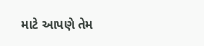માટે આપણે તેમ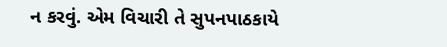ન કરવું. એમ વિચારી તે સુપનપાઠકાયે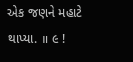એક જણને મહાટે થાપ્યા. ॥ ૯ !